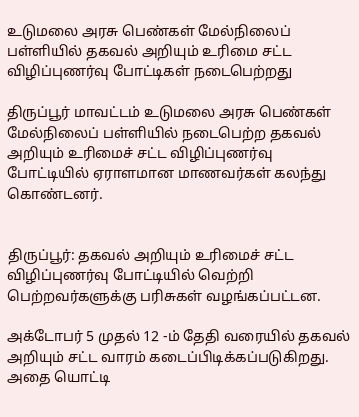உடுமலை அரசு பெண்கள் மேல்நிலைப் பள்ளியில் தகவல் அறியும் உரிமை சட்ட விழிப்புணர்வு போட்டிகள் நடைபெற்றது

திருப்பூர் மாவட்டம் உடுமலை அரசு பெண்கள் மேல்நிலைப் பள்ளியில் நடைபெற்ற தகவல் அறியும் உரிமைச் சட்ட விழிப்புணர்வு போட்டியில் ஏராளமான மாணவர்கள் கலந்து கொண்டனர்.


திருப்பூர்: தகவல் அறியும் உரிமைச் சட்ட விழிப்புணர்வு போட்டியில் வெற்றி பெற்றவர்களுக்கு பரிசுகள் வழங்கப்பட்டன.

அக்டோபர் 5 முதல் 12 -ம் தேதி வரையில் தகவல் அறியும் சட்ட வாரம் கடைப்பிடிக்கப்படுகிறது. அதை யொட்டி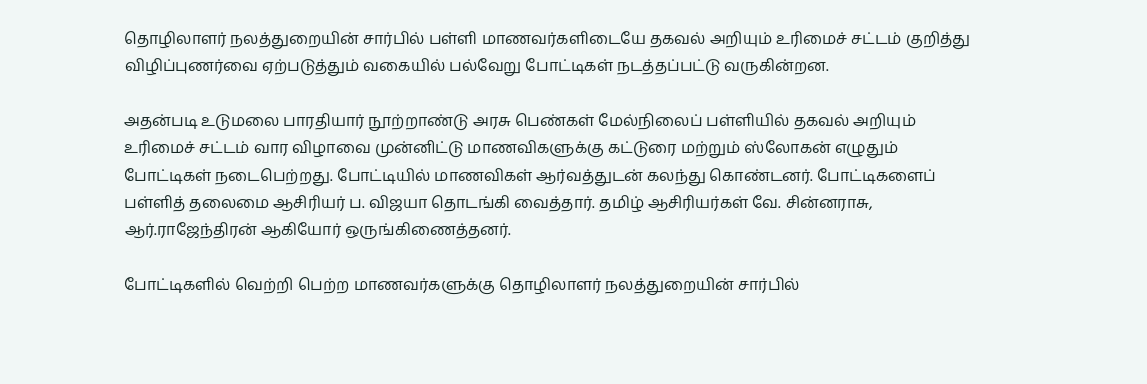தொழிலாளர் நலத்துறையின் சார்பில் பள்ளி மாணவர்களிடையே தகவல் அறியும் உரிமைச் சட்டம் குறித்து விழிப்புணர்வை ஏற்படுத்தும் வகையில் பல்வேறு போட்டிகள் நடத்தப்பட்டு வருகின்றன.

அதன்படி உடுமலை பாரதியார் நூற்றாண்டு அரசு பெண்கள் மேல்நிலைப் பள்ளியில் தகவல் அறியும் உரிமைச் சட்டம் வார விழாவை முன்னிட்டு மாணவிகளுக்கு கட்டுரை மற்றும் ஸ்லோகன் எழுதும் போட்டிகள் நடைபெற்றது. போட்டியில் மாணவிகள் ஆர்வத்துடன் கலந்து கொண்டனர். போட்டிகளைப் பள்ளித் தலைமை ஆசிரியர் ப. விஜயா தொடங்கி வைத்தார். தமிழ் ஆசிரியர்கள் வே. சின்னராசு, ஆர்.ராஜேந்திரன் ஆகியோர் ஒருங்கிணைத்தனர்.

போட்டிகளில் வெற்றி பெற்ற மாணவர்களுக்கு தொழிலாளர் நலத்துறையின் சார்பில்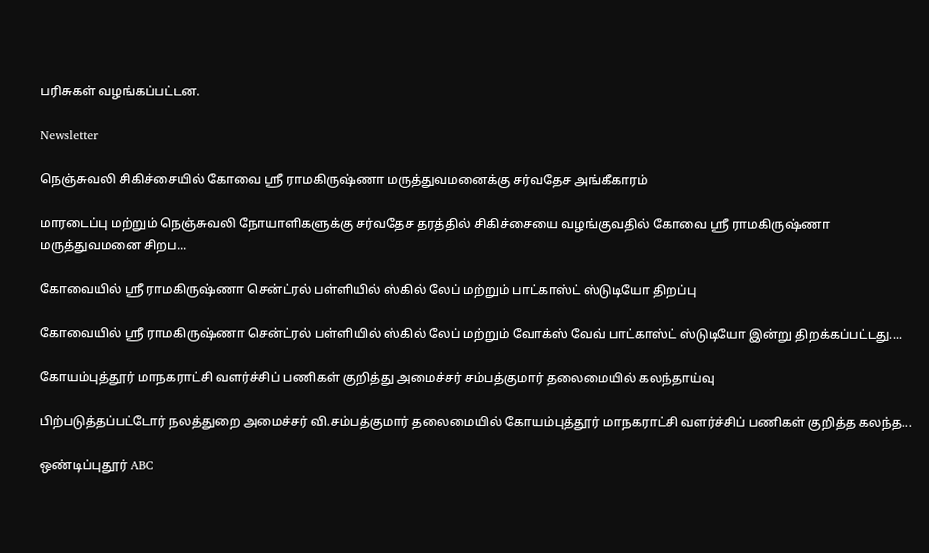பரிசுகள் வழங்கப்பட்டன.

Newsletter

நெஞ்சுவலி சிகிச்சையில் கோவை ஸ்ரீ ராமகிருஷ்ணா மருத்துவமனைக்கு சர்வதேச அங்கீகாரம்

மாரடைப்பு மற்றும் நெஞ்சுவலி நோயாளிகளுக்கு சர்வதேச தரத்தில் சிகிச்சையை வழங்குவதில் கோவை ஸ்ரீ ராமகிருஷ்ணா மருத்துவமனை சிறப...

கோவையில் ஸ்ரீ ராமகிருஷ்ணா சென்ட்ரல் பள்ளியில் ஸ்கில் லேப் மற்றும் பாட்காஸ்ட் ஸ்டுடியோ திறப்பு

கோவையில் ஸ்ரீ ராமகிருஷ்ணா சென்ட்ரல் பள்ளியில் ஸ்கில் லேப் மற்றும் வோக்ஸ் வேவ் பாட்காஸ்ட் ஸ்டுடியோ இன்று திறக்கப்பட்டது....

கோயம்புத்தூர் மாநகராட்சி வளர்ச்சிப் பணிகள் குறித்து அமைச்சர் சம்பத்குமார் தலைமையில் கலந்தாய்வு

பிற்படுத்தப்பட்டோர் நலத்துறை அமைச்சர் வி.சம்பத்குமார் தலைமையில் கோயம்புத்தூர் மாநகராட்சி வளர்ச்சிப் பணிகள் குறித்த கலந்த...

ஒண்டிப்புதூர் ABC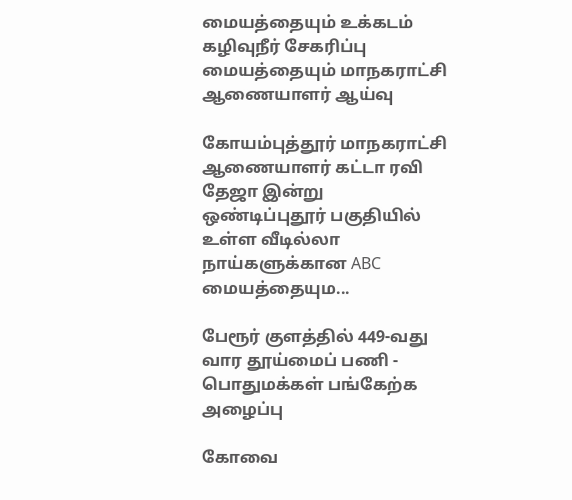மையத்தையும் உக்கடம் கழிவுநீர் சேகரிப்பு மையத்தையும் மாநகராட்சி ஆணையாளர் ஆய்வு

கோயம்புத்தூர் மாநகராட்சி ஆணையாளர் கட்டா ரவி தேஜா இன்று ஒண்டிப்புதூர் பகுதியில் உள்ள வீடில்லா நாய்களுக்கான ABC மையத்தையும...

பேரூர் குளத்தில் 449-வது வார தூய்மைப் பணி - பொதுமக்கள் பங்கேற்க அழைப்பு

கோவை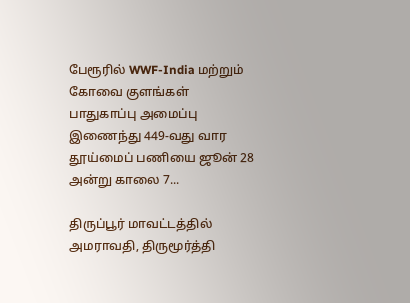பேரூரில் WWF-India மற்றும் கோவை குளங்கள் பாதுகாப்பு அமைப்பு இணைந்து 449-வது வார தூய்மைப் பணியை ஜூன் 28 அன்று காலை 7...

திருப்பூர் மாவட்டத்தில் அமராவதி, திருமூர்த்தி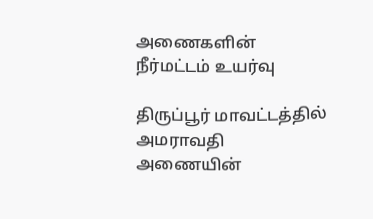அணைகளின் நீர்மட்டம் உயர்வு

திருப்பூர் மாவட்டத்தில் அமராவதி அணையின்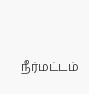நீர்மட்டம்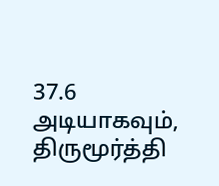37.6 அடியாகவும், திருமூர்த்தி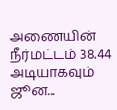அணையின் நீர்மட்டம் 38.44 அடியாகவும் ஜூன...